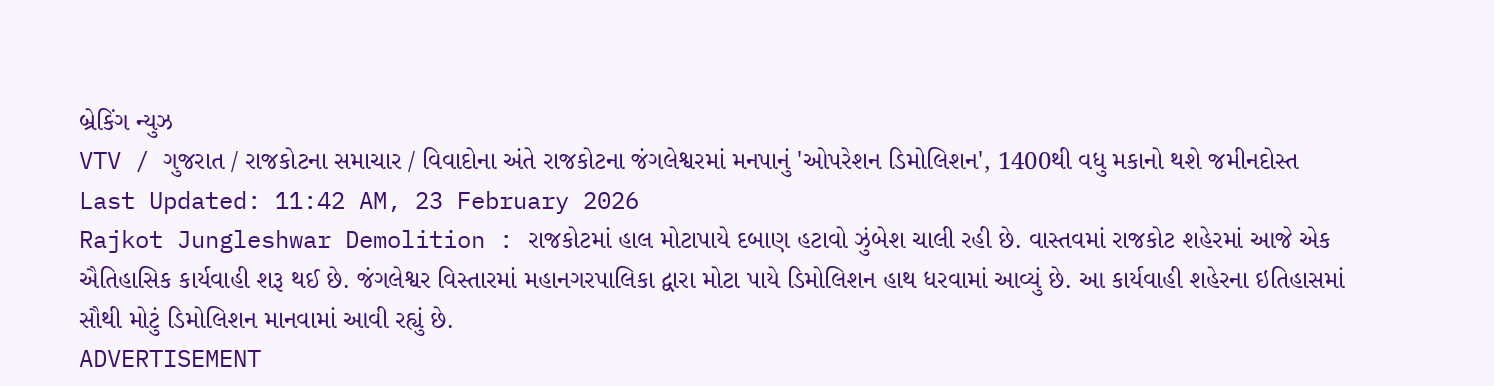બ્રેકિંગ ન્યુઝ
VTV / ગુજરાત / રાજકોટના સમાચાર / વિવાદોના અંતે રાજકોટના જંગલેશ્વરમાં મનપાનું 'ઓપરેશન ડિમોલિશન', 1400થી વધુ મકાનો થશે જમીનદોસ્ત
Last Updated: 11:42 AM, 23 February 2026
Rajkot Jungleshwar Demolition : રાજકોટમાં હાલ મોટાપાયે દબાણ હટાવો ઝુંબેશ ચાલી રહી છે. વાસ્તવમાં રાજકોટ શહેરમાં આજે એક ઐતિહાસિક કાર્યવાહી શરૂ થઈ છે. જંગલેશ્વર વિસ્તારમાં મહાનગરપાલિકા દ્વારા મોટા પાયે ડિમોલિશન હાથ ધરવામાં આવ્યું છે. આ કાર્યવાહી શહેરના ઇતિહાસમાં સૌથી મોટું ડિમોલિશન માનવામાં આવી રહ્યું છે.
ADVERTISEMENT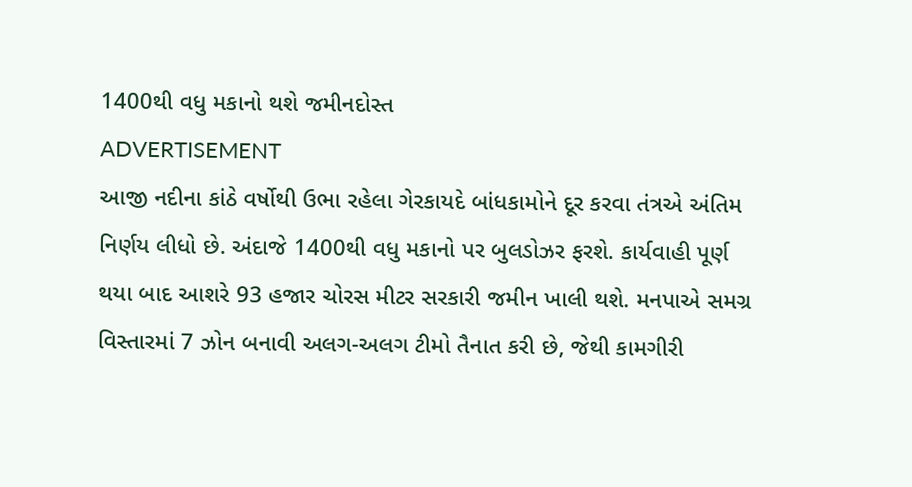1400થી વધુ મકાનો થશે જમીનદોસ્ત
ADVERTISEMENT
આજી નદીના કાંઠે વર્ષોથી ઉભા રહેલા ગેરકાયદે બાંધકામોને દૂર કરવા તંત્રએ અંતિમ નિર્ણય લીધો છે. અંદાજે 1400થી વધુ મકાનો પર બુલડોઝર ફરશે. કાર્યવાહી પૂર્ણ થયા બાદ આશરે 93 હજાર ચોરસ મીટર સરકારી જમીન ખાલી થશે. મનપાએ સમગ્ર વિસ્તારમાં 7 ઝોન બનાવી અલગ-અલગ ટીમો તૈનાત કરી છે, જેથી કામગીરી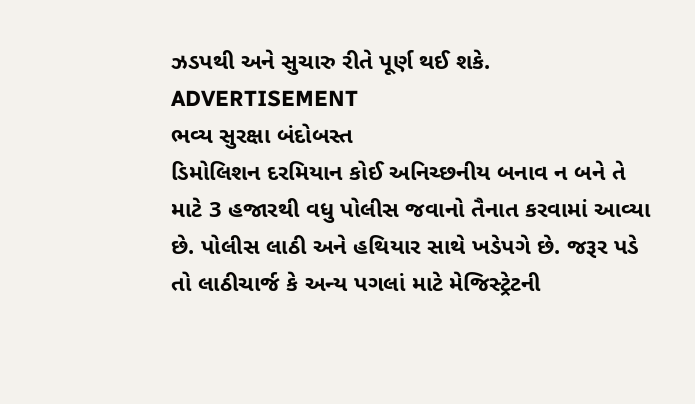ઝડપથી અને સુચારુ રીતે પૂર્ણ થઈ શકે.
ADVERTISEMENT
ભવ્ય સુરક્ષા બંદોબસ્ત
ડિમોલિશન દરમિયાન કોઈ અનિચ્છનીય બનાવ ન બને તે માટે 3 હજારથી વધુ પોલીસ જવાનો તૈનાત કરવામાં આવ્યા છે. પોલીસ લાઠી અને હથિયાર સાથે ખડેપગે છે. જરૂર પડે તો લાઠીચાર્જ કે અન્ય પગલાં માટે મેજિસ્ટ્રેટની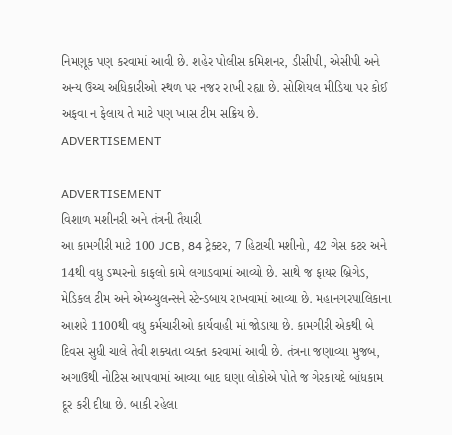નિમણૂક પણ કરવામાં આવી છે. શહેર પોલીસ કમિશનર, ડીસીપી, એસીપી અને અન્ય ઉચ્ચ અધિકારીઓ સ્થળ પર નજર રાખી રહ્યા છે. સોશિયલ મીડિયા પર કોઈ અફવા ન ફેલાય તે માટે પણ ખાસ ટીમ સક્રિય છે.
ADVERTISEMENT

ADVERTISEMENT
વિશાળ મશીનરી અને તંત્રની તૈયારી
આ કામગીરી માટે 100 JCB, 84 ટ્રેક્ટર, 7 હિટાચી મશીનો, 42 ગેસ કટર અને 14થી વધુ ડમ્પરનો કાફલો કામે લગાડવામાં આવ્યો છે. સાથે જ ફાયર બ્રિગેડ, મેડિકલ ટીમ અને એમ્બ્યુલન્સને સ્ટેન્ડબાય રાખવામાં આવ્યા છે. મહાનગરપાલિકાના આશરે 1100થી વધુ કર્મચારીઓ કાર્યવાહી માં જોડાયા છે. કામગીરી એકથી બે દિવસ સુધી ચાલે તેવી શક્યતા વ્યક્ત કરવામાં આવી છે. તંત્રના જણાવ્યા મુજબ, અગાઉથી નોટિસ આપવામાં આવ્યા બાદ ઘણા લોકોએ પોતે જ ગેરકાયદે બાંધકામ દૂર કરી દીધા છે. બાકી રહેલા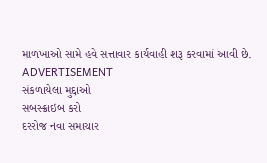માળખાઓ સામે હવે સત્તાવાર કાર્યવાહી શરૂ કરવામાં આવી છે.
ADVERTISEMENT
સંકળાયેલા મુદ્દાઓ
સબસ્ક્રાઇબ કરો
દરરોજ નવા સમાચાર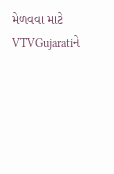મેળવવા માટે VTVGujaratiને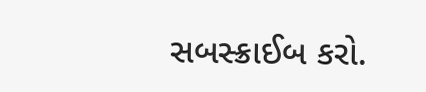સબસ્ક્રાઈબ કરો.